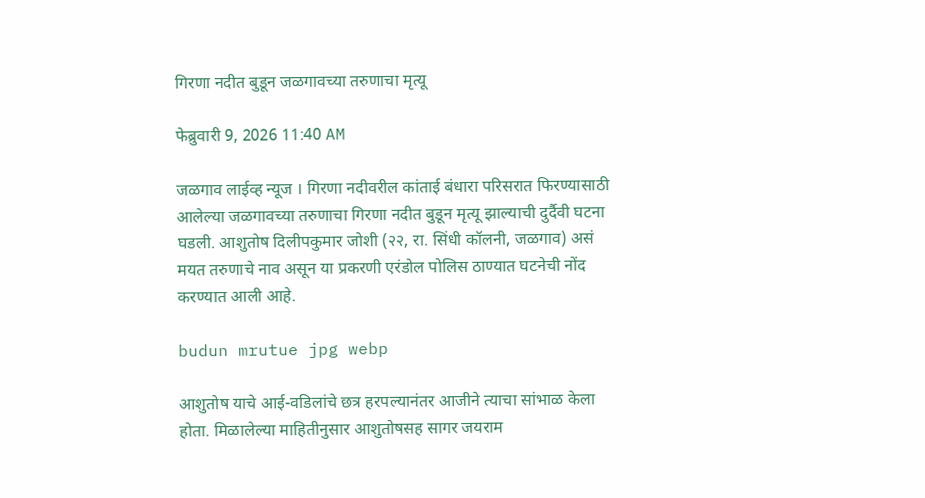गिरणा नदीत बुडून जळगावच्या तरुणाचा मृत्यू

फेब्रुवारी 9, 2026 11:40 AM

जळगाव लाईव्ह न्यूज । गिरणा नदीवरील कांताई बंधारा परिसरात फिरण्यासाठी आलेल्या जळगावच्या तरुणाचा गिरणा नदीत बुडून मृत्यू झाल्याची दुर्दैवी घटना घडली. आशुतोष दिलीपकुमार जोशी (२२, रा. सिंधी कॉलनी, जळगाव) असं मयत तरुणाचे नाव असून या प्रकरणी एरंडोल पोलिस ठाण्यात घटनेची नोंद करण्यात आली आहे.

budun mrutue jpg webp

आशुतोष याचे आई-वडिलांचे छत्र हरपल्यानंतर आजीने त्याचा सांभाळ केला होता. मिळालेल्या माहितीनुसार आशुतोषसह सागर जयराम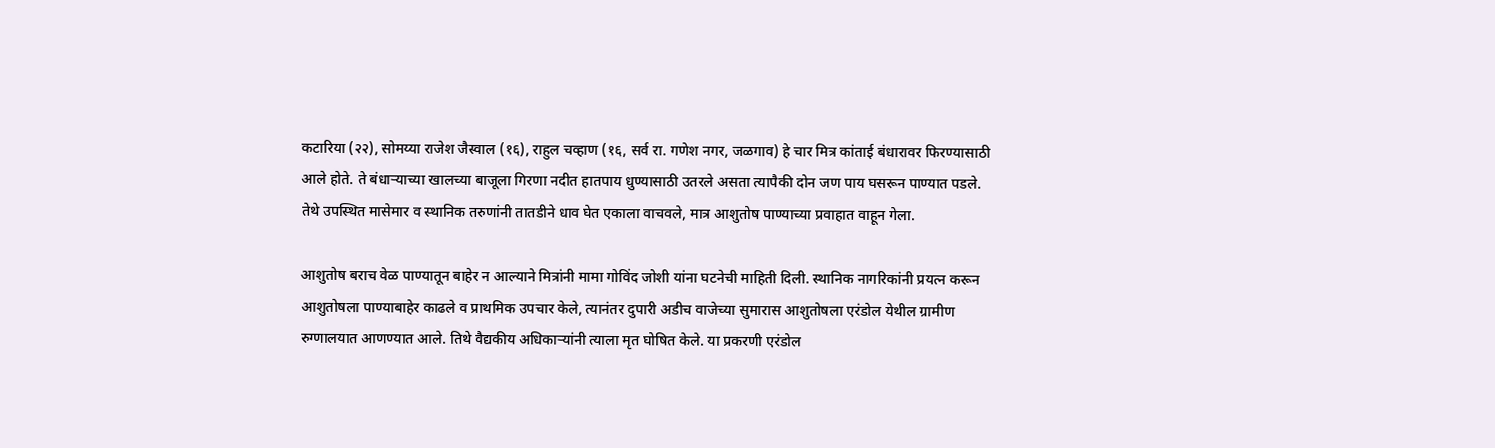कटारिया (२२), सोमय्या राजेश जैस्वाल (१६), राहुल चव्हाण (१६, सर्व रा. गणेश नगर, जळगाव) हे चार मित्र कांताई बंधारावर फिरण्यासाठी आले होते. ते बंधाऱ्याच्या खालच्या बाजूला गिरणा नदीत हातपाय धुण्यासाठी उतरले असता त्यापैकी दोन जण पाय घसरून पाण्यात पडले. तेथे उपस्थित मासेमार व स्थानिक तरुणांनी तातडीने धाव घेत एकाला वाचवले, मात्र आशुतोष पाण्याच्या प्रवाहात वाहून गेला.

आशुतोष बराच वेळ पाण्यातून बाहेर न आल्याने मित्रांनी मामा गोविंद जोशी यांना घटनेची माहिती दिली. स्थानिक नागरिकांनी प्रयत्न करून आशुतोषला पाण्याबाहेर काढले व प्राथमिक उपचार केले, त्यानंतर दुपारी अडीच वाजेच्या सुमारास आशुतोषला एरंडोल येथील ग्रामीण रुग्णालयात आणण्यात आले. तिथे वैद्यकीय अधिकाऱ्यांनी त्याला मृत घोषित केले. या प्रकरणी एरंडोल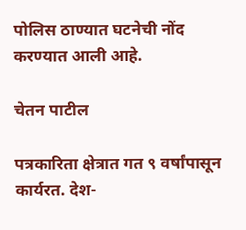पोलिस ठाण्यात घटनेची नोंद करण्यात आली आहे.

चेतन पाटील

पत्रकारिता क्षेत्रात गत ९ वर्षांपासून कार्यरत. देश-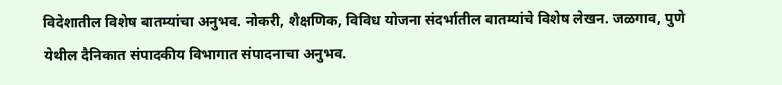विदेशातील विशेष बातम्यांचा अनुभव. नोकरी, शैक्षणिक, विविध योजना संदर्भातील बातम्यांचे विशेष लेखन. जळगाव, पुणे येथील दैनिकात संपादकीय विभागात संपादनाचा अनुभव.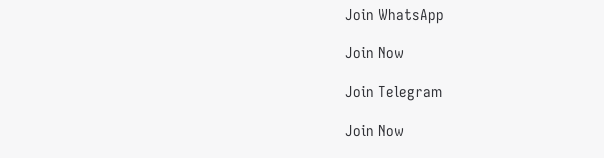Join WhatsApp

Join Now

Join Telegram

Join Now